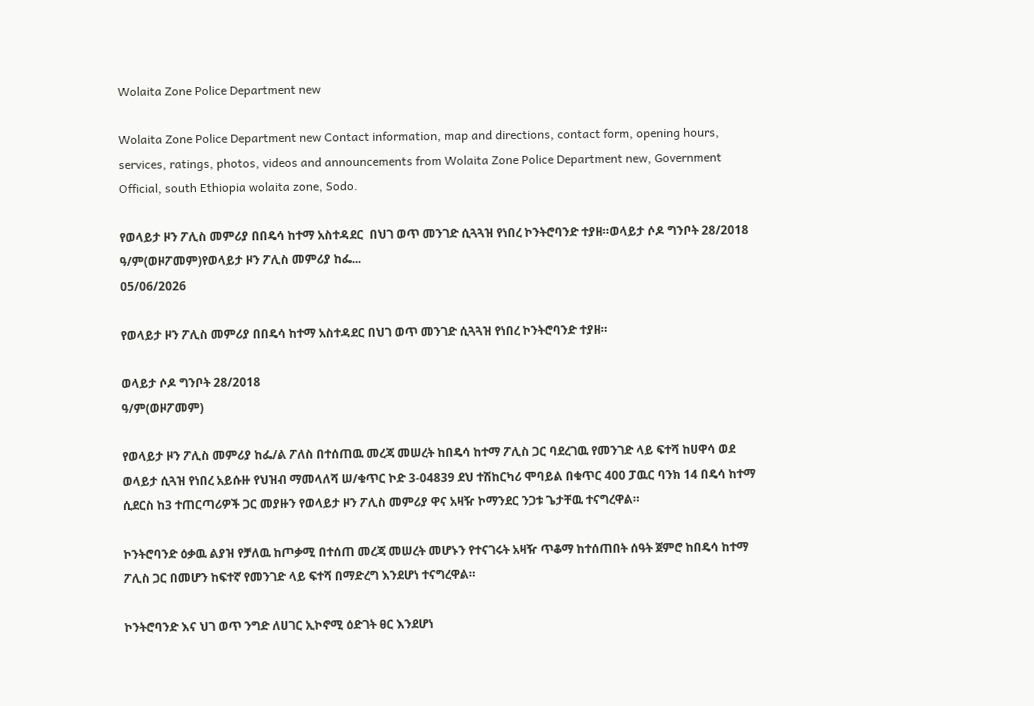Wolaita Zone Police Department new

Wolaita Zone Police Department new Contact information, map and directions, contact form, opening hours, services, ratings, photos, videos and announcements from Wolaita Zone Police Department new, Government Official, south Ethiopia wolaita zone, Sodo.

የወላይታ ዞን ፖሊስ መምሪያ በበዴሳ ከተማ አስተዳደር  በህገ ወጥ መንገድ ሲጓጓዝ የነበረ ኮንትሮባንድ ተያዘ።ወላይታ ሶዶ ግንቦት 28/2018 ዓ/ም(ወዞፖመም)የወላይታ ዞን ፖሊስ መምሪያ ከፌ...
05/06/2026

የወላይታ ዞን ፖሊስ መምሪያ በበዴሳ ከተማ አስተዳደር በህገ ወጥ መንገድ ሲጓጓዝ የነበረ ኮንትሮባንድ ተያዘ።

ወላይታ ሶዶ ግንቦት 28/2018
ዓ/ም(ወዞፖመም)

የወላይታ ዞን ፖሊስ መምሪያ ከፌ/ል ፖለስ በተሰጠዉ መረጃ መሠረት ከበዴሳ ከተማ ፖሊስ ጋር ባደረገዉ የመንገድ ላይ ፍተሻ ከሀዋሳ ወደ ወላይታ ሲጓዝ የነበረ አይሱዙ የህዝብ ማመላለሻ ሠ/ቁጥር ኮድ 3-04839 ደህ ተሽከርካሪ ሞባይል በቁጥር 400 ፓዉር ባንክ 14 በዴሳ ከተማ ሲደርስ ከ3 ተጠርጣሪዎች ጋር መያዙን የወላይታ ዞን ፖሊስ መምሪያ ዋና አዛዥ ኮማንደር ንጋቱ ጌታቸዉ ተናግረዋል።

ኮንትሮባንድ ዕቃዉ ልያዝ የቻለዉ ከጦቃሚ በተሰጠ መረጃ መሠረት መሆኑን የተናገሩት አዛዥ ጥቆማ ከተሰጠበት ሰዓት ጀምሮ ከበዴሳ ከተማ ፖሊስ ጋር በመሆን ከፍተኛ የመንገድ ላይ ፍተሻ በማድረግ እንደሆነ ተናግረዋል።

ኮንትሮባንድ እና ህገ ወጥ ንግድ ለሀገር ኢኮኖሚ ዕድገት ፀር እንደሆነ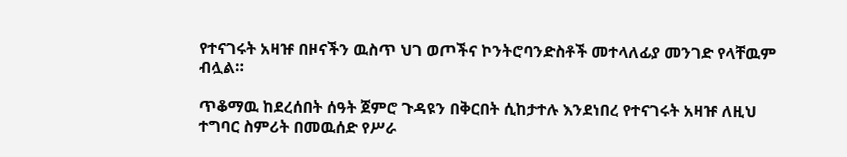የተናገሩት አዛዡ በዞናችን ዉስጥ ህገ ወጦችና ኮንትሮባንድስቶች መተላለፊያ መንገድ የላቸዉም ብሏል።

ጥቆማዉ ከደረሰበት ሰዓት ጀምሮ ጉዳዩን በቅርበት ሲከታተሉ እንደነበረ የተናገሩት አዛዡ ለዚህ ተግባር ስምሪት በመዉሰድ የሥራ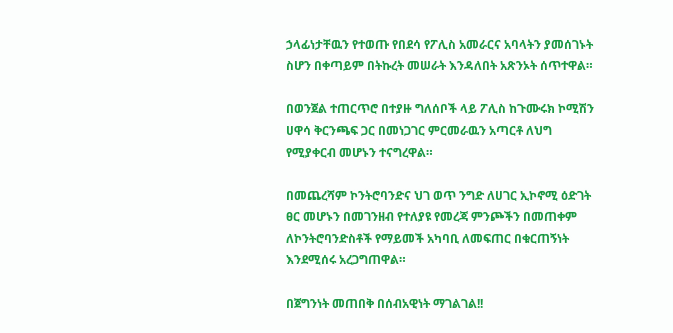ኃላፊነታቸዉን የተወጡ የበደሳ የፖሊስ አመራርና አባላትን ያመሰገኑት ስሆን በቀጣይም በትኩረት መሠራት እንዳለበት አጽንኦት ሰጥተዋል።

በወንጀል ተጠርጥሮ በተያዙ ግለሰቦች ላይ ፖሊስ ከጉሙሩክ ኮሚሽን ሀዋሳ ቅርንጫፍ ጋር በመነጋገር ምርመራዉን አጣርቶ ለህግ የሚያቀርብ መሆኑን ተናግረዋል።

በመጨረሻም ኮንትሮባንድና ህገ ወጥ ንግድ ለሀገር ኢኮኖሚ ዕድገት ፀር መሆኑን በመገንዘብ የተለያዩ የመረጃ ምንጮችን በመጠቀም ለኮንትሮባንድስቶች የማይመች አካባቢ ለመፍጠር በቁርጠኝነት እንደሚሰሩ አረጋግጠዋል።

በጀግንነት መጠበቅ በሰብአዊነት ማገልገል!!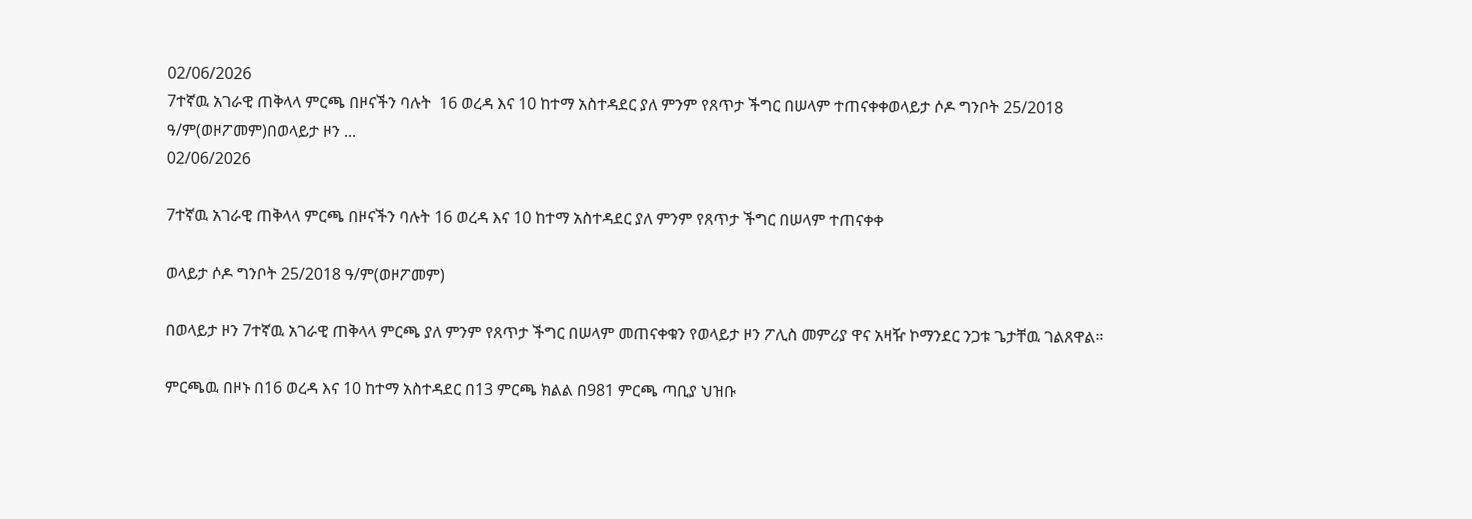02/06/2026
7ተኛዉ አገራዊ ጠቅላላ ምርጫ በዞናችን ባሉት  16 ወረዳ እና 10 ከተማ አስተዳደር ያለ ምንም የጸጥታ ችግር በሠላም ተጠናቀቀወላይታ ሶዶ ግንቦት 25/2018 ዓ/ም(ወዞፖመም)በወላይታ ዞን ...
02/06/2026

7ተኛዉ አገራዊ ጠቅላላ ምርጫ በዞናችን ባሉት 16 ወረዳ እና 10 ከተማ አስተዳደር ያለ ምንም የጸጥታ ችግር በሠላም ተጠናቀቀ

ወላይታ ሶዶ ግንቦት 25/2018 ዓ/ም(ወዞፖመም)

በወላይታ ዞን 7ተኛዉ አገራዊ ጠቅላላ ምርጫ ያለ ምንም የጸጥታ ችግር በሠላም መጠናቀቁን የወላይታ ዞን ፖሊስ መምሪያ ዋና አዛዥ ኮማንደር ንጋቱ ጌታቸዉ ገልጸዋል።

ምርጫዉ በዞኑ በ16 ወረዳ እና 10 ከተማ አስተዳደር በ13 ምርጫ ክልል በ981 ምርጫ ጣቢያ ህዝቡ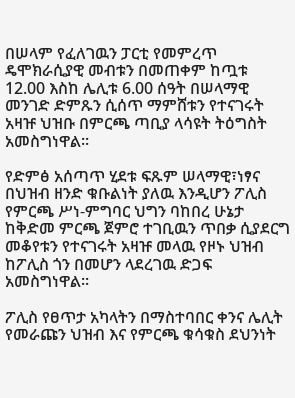በሠላም የፈለገዉን ፓርቲ የመምረጥ ዴሞክራሲያዊ መብቱን በመጠቀም ከጧቱ 12.00 እስከ ሌሊቱ 6.00 ሰዓት በሠላማዊ መንገድ ድምጹን ሲሰጥ ማምሸቱን የተናገሩት አዛዡ ህዝቡ በምርጫ ጣቢያ ላሳዩት ትዕግስት አመስግነዋል።

የድምፅ አሰጣጥ ሂደቱ ፍጹም ሠላማዊ፣ነፃና በህዝብ ዘንድ ቁቡልነት ያለዉ እንዲሆን ፖሊስ የምርጫ ሥነ-ምግባር ህግን ባከበረ ሁኔታ ከቅድመ ምርጫ ጀምሮ ተገቢዉን ጥበቃ ሲያደርግ መቆየቱን የተናገሩት አዛዡ መላዉ የዞኑ ህዝብ ከፖሊስ ጎን በመሆን ላደረገዉ ድጋፍ አመስግነዋል።

ፖሊስ የፀጥታ አካላትን በማስተባበር ቀንና ሌሊት የመራጩን ህዝብ እና የምርጫ ቁሳቁስ ደህንነት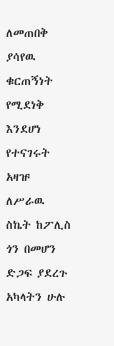ለመጠበቅ ያሳየዉ ቁርጠኝነት የሚደነቅ እንደሆነ የተናገሩት አዛዡ ለሥራዉ ስኬት ከፖሊስ ጎን በመሆን ድጋፍ ያደረጉ አካላትን ሁሉ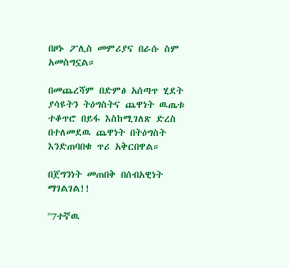በዞኑ ፖሊስ መምሪያና በራሱ ስም አመስግኗል።

በመጨረሻም በድምፅ አሰጣጥ ሂደት ያሳዩትን ትዕግስትና ጨዋነት ዉጤቱ ተቆጥሮ በይፋ እስከሚገለጽ ድረስ በተለመደዉ ጨዋነት በትዕግስት እንድጠባበቁ ጥሪ አቅርበዋል።

በጀግንነት መጠበቅ በሰብአዊነት ማገልገል!!

''7ተኛዉ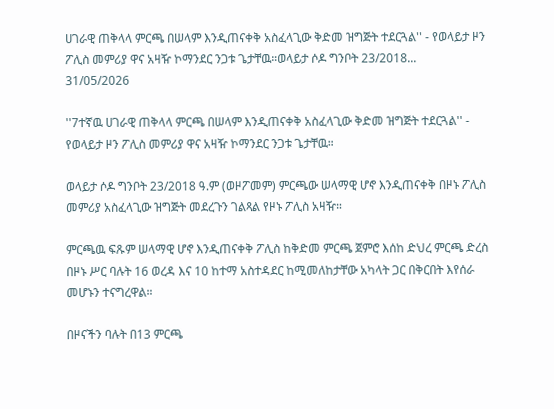ሀገራዊ ጠቅላላ ምርጫ በሠላም እንዲጠናቀቅ አስፈላጊው ቅድመ ዝግጅት ተደርጓል'' - የወላይታ ዞን ፖሊስ መምሪያ ዋና አዛዥ ኮማንደር ንጋቱ ጌታቸዉ።ወላይታ ሶዶ ግንቦት 23/2018...
31/05/2026

''7ተኛዉ ሀገራዊ ጠቅላላ ምርጫ በሠላም እንዲጠናቀቅ አስፈላጊው ቅድመ ዝግጅት ተደርጓል'' - የወላይታ ዞን ፖሊስ መምሪያ ዋና አዛዥ ኮማንደር ንጋቱ ጌታቸዉ።

ወላይታ ሶዶ ግንቦት 23/2018 ዓ.ም (ወዞፖመም) ምርጫው ሠላማዊ ሆኖ እንዲጠናቀቅ በዞኑ ፖሊስ መምሪያ አስፈላጊው ዝግጅት መደረጉን ገልጻል የዞኑ ፖሊስ አዛዥ።

ምርጫዉ ፍጹም ሠላማዊ ሆኖ እንዲጠናቀቅ ፖሊስ ከቅድመ ምርጫ ጀምሮ እሰከ ድህረ ምርጫ ድረስ በዞኑ ሥር ባሉት 16 ወረዳ እና 10 ከተማ አስተዳደር ከሚመለከታቸው አካላት ጋር በቅርበት እየሰራ መሆኑን ተናግረዋል።

በዞናችን ባሉት በ13 ምርጫ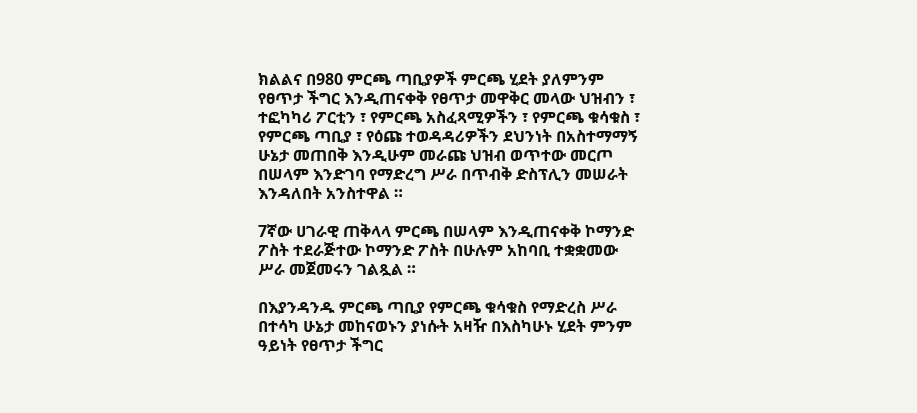ክልልና በ980 ምርጫ ጣቢያዎች ምርጫ ሂደት ያለምንም የፀጥታ ችግር እንዲጠናቀቅ የፀጥታ መዋቅር መላው ህዝብን ፣ ተፎካካሪ ፖርቲን ፣ የምርጫ አስፈጻሚዎችን ፣ የምርጫ ቁሳቁስ ፣ የምርጫ ጣቢያ ፣ የዕጩ ተወዳዳሪዎችን ደህንነት በአስተማማኝ ሁኔታ መጠበቅ እንዲሁም መራጩ ህዝብ ወጥተው መርጦ በሠላም እንድገባ የማድረግ ሥራ በጥብቅ ድስፕሊን መሠራት እንዳለበት አንስተዋል ።

7ኛው ሀገራዊ ጠቅላላ ምርጫ በሠላም እንዲጠናቀቅ ኮማንድ ፖስት ተደራጅተው ኮማንድ ፖስት በሁሉም አከባቢ ተቋቋመው ሥራ መጀመሩን ገልጿል ።

በእያንዳንዱ ምርጫ ጣቢያ የምርጫ ቁሳቁስ የማድረስ ሥራ በተሳካ ሁኔታ መከናወኑን ያነሱት አዛዥ በእስካሁኑ ሂደት ምንም ዓይነት የፀጥታ ችግር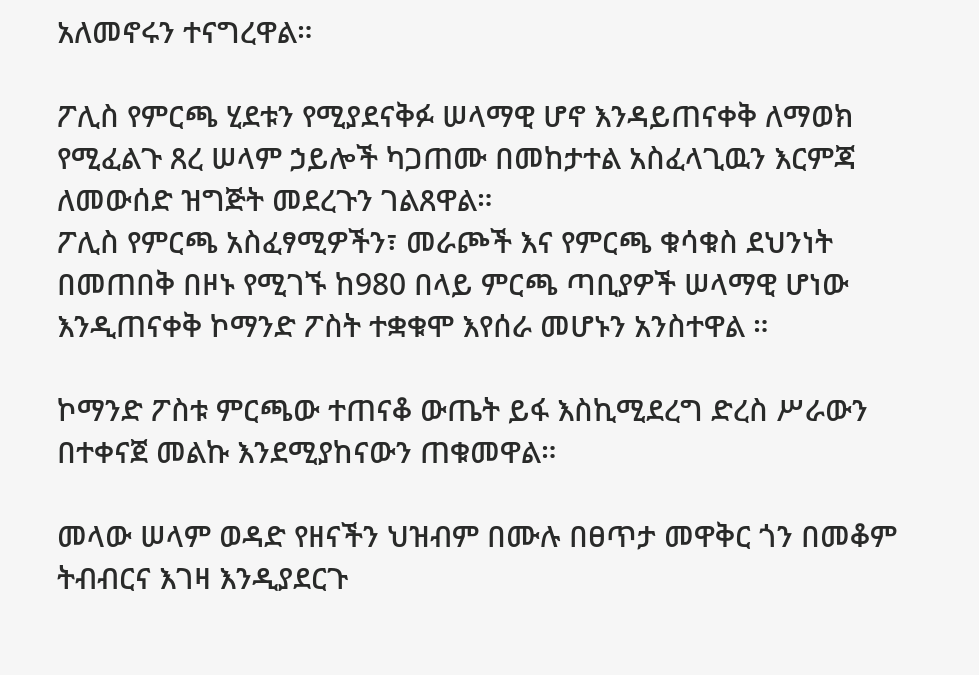አለመኖሩን ተናግረዋል።

ፖሊስ የምርጫ ሂደቱን የሚያደናቅፉ ሠላማዊ ሆኖ እንዳይጠናቀቅ ለማወክ የሚፈልጉ ጸረ ሠላም ኃይሎች ካጋጠሙ በመከታተል አስፈላጊዉን እርምጃ ለመውሰድ ዝግጅት መደረጉን ገልጸዋል።
ፖሊስ የምርጫ አስፈፃሚዎችን፣ መራጮች እና የምርጫ ቁሳቁስ ደህንነት በመጠበቅ በዞኑ የሚገኙ ከ980 በላይ ምርጫ ጣቢያዎች ሠላማዊ ሆነው እንዲጠናቀቅ ኮማንድ ፖስት ተቋቁሞ እየሰራ መሆኑን አንስተዋል ።

ኮማንድ ፖስቱ ምርጫው ተጠናቆ ውጤት ይፋ እስኪሚደረግ ድረስ ሥራውን በተቀናጀ መልኩ እንደሚያከናውን ጠቁመዋል።

መላው ሠላም ወዳድ የዘናችን ህዝብም በሙሉ በፀጥታ መዋቅር ጎን በመቆም ትብብርና እገዛ እንዲያደርጉ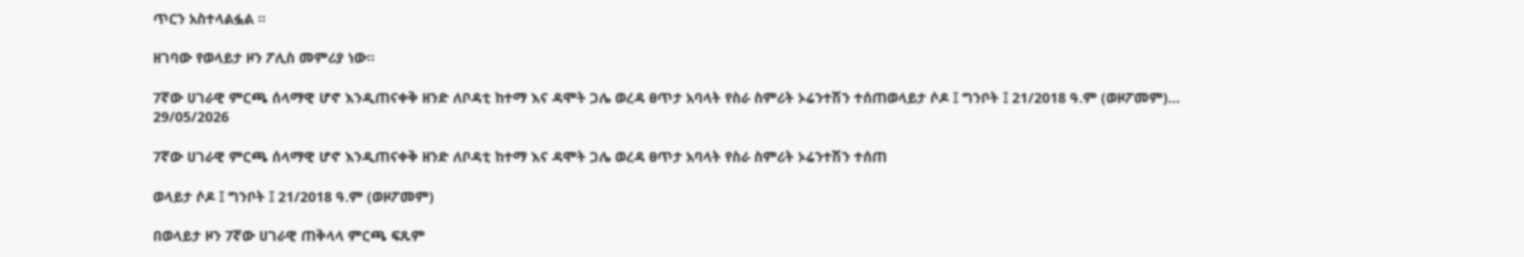ጥርን አስተላልፏል ።

ዘገባው የወላይታ ዞን ፖሊስ መምሪያ ነው።

7ኛው ሀገራዊ ምርጫ ሰላማዊ ሆኖ እንዲጠናቀቅ ዘንድ ለቦዳቲ ከተማ እና ዳሞት ጋሌ ወረዳ ፀጥታ አባላት የስራ ስምሪት ኦሬንተሽን ተሰጠወላይታ ሶዶ ፤ ግንቦት ፤ 21/2018 ዓ.ም (ወዞፖመም)...
29/05/2026

7ኛው ሀገራዊ ምርጫ ሰላማዊ ሆኖ እንዲጠናቀቅ ዘንድ ለቦዳቲ ከተማ እና ዳሞት ጋሌ ወረዳ ፀጥታ አባላት የስራ ስምሪት ኦሬንተሽን ተሰጠ

ወላይታ ሶዶ ፤ ግንቦት ፤ 21/2018 ዓ.ም (ወዞፖመም)

በወላይታ ዞን 7ኛው ሀገራዊ ጠቅላላ ምርጫ ፍጹም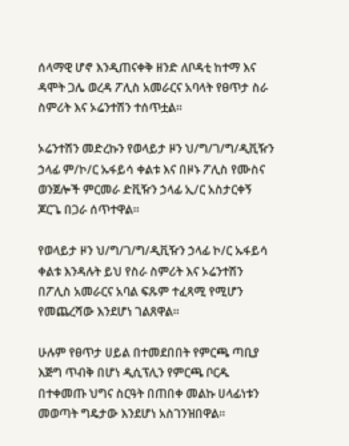ሰላማዊ ሆኖ እንዲጠናቀቅ ዘንድ ለቦዳቲ ከተማ እና ዳሞት ጋሌ ወረዳ ፖሊስ አመራርና አባላት የፀጥታ ስራ ስምሪት እና ኦሬንተሽን ተሰጥቷል።

ኦሬንተሽን መድረኩን የወላይታ ዞን ህ/ግ/ገ/ግ/ዲቪዥን ኃላፊ ም/ኮ/ር ኡፋይሳ ቀልቱ እና በዞኑ ፖሊስ የሙስና ወንጀሎች ምርመራ ድቪዥን ኃላፊ ኢ/ር አስታርቀኝ ጆርጌ በጋራ ሰጥተዋል።

የወላይታ ዞን ህ/ግ/ገ/ግ/ዲቪዥን ኃላፊ ኮ/ር ኡፋይሳ ቀልቱ እንዳሉት ይህ የስራ ስምሪት እና ኦሬንተሽን በፖሊስ አመራርና አባል ፍጹም ተፈጻሚ የሚሆን የመጨረሻው እንደሆነ ገልጸዋል።

ሁሉም የፀጥታ ሀይል በተመደበበት የምርጫ ጣቢያ እጅግ ጥብቅ በሆነ ዲሲፕሊን የምርጫ ቦርዱ በተቀመጡ ህግና ስርዓት በጠበቀ መልኩ ሀላፊነቱን መወጣት ግዴታው እንደሆነ አስገንዝበዋል።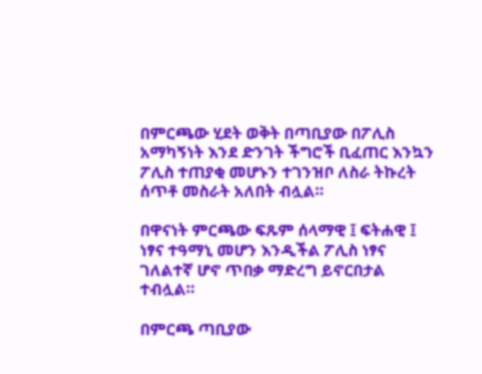በምርጫው ሂደት ወቅት በጣቢያው በፖሊስ አማካኝነት እንደ ድንገት ችግሮች ቢፈጠር እንኳን ፖሊስ ተጠያቂ መሆኑን ተገንዝቦ ለስራ ትኩረት ሰጥቶ መስራት አለበት ብሏል።

በዋናነት ምርጫው ፍጹም ሰላማዊ ፤ ፍትሐዊ ፤ ነፃና ተዓማኒ መሆን እንዲችል ፖሊስ ነፃና ገለልተኛ ሆኖ ጥበቃ ማድረግ ይኖርበታል ተብሏል።

በምርጫ ጣቢያው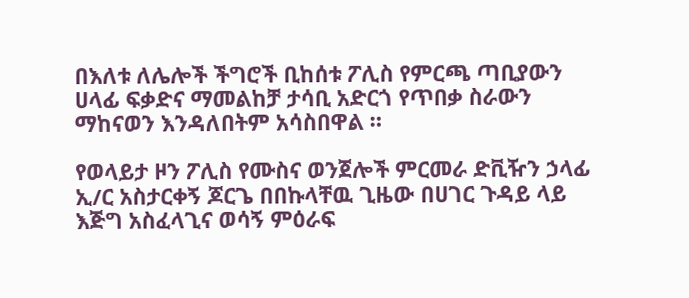በእለቱ ለሌሎች ችግሮች ቢከሰቱ ፖሊስ የምርጫ ጣቢያውን ሀላፊ ፍቃድና ማመልከቻ ታሳቢ አድርጎ የጥበቃ ስራውን ማከናወን እንዳለበትም አሳስበዋል ።

የወላይታ ዞን ፖሊስ የሙስና ወንጀሎች ምርመራ ድቪዥን ኃላፊ ኢ/ር አስታርቀኝ ጆርጌ በበኩላቸዉ ጊዜው በሀገር ጉዳይ ላይ እጅግ አስፈላጊና ወሳኝ ምዕራፍ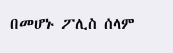በመሆኑ ፖሊስ ሰላም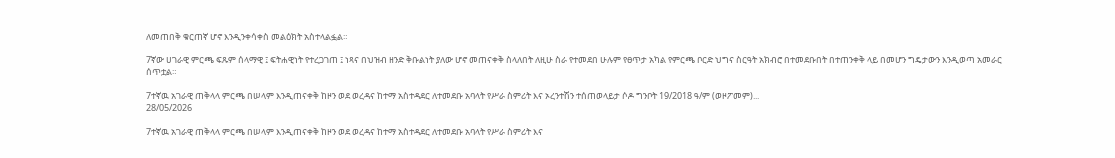ለመጠበቅ ቁርጠኛ ሆኖ እንዲንቀሳቀስ መልዕክት አስተላልፏል።

7ኛው ሀገራዊ ምርጫ ፍጹም ሰላማዊ ፤ ፍትሐዊነት የተረጋገጠ ፤ ነጻና በህዝብ ዘንድ ቅቡልነት ያለው ሆኖ መጠናቀቅ ስላለበት ለዚሁ ስራ የተመደበ ሁሉም የፀጥታ አካል የምርጫ ቦርድ ህግና ስርዓት አክብሮ በተመደቡበት በተጠንቀቅ ላይ በመሆን ግዴታውን እንዲወጣ አመራር ሰጥቷል።

7ተኛዉ አገራዊ ጠቅላላ ምርጫ በሠላም እንዲጠናቀቅ ከዞን ወደ ወረዳና ከተማ አስተዳደር ለተመደቡ አባላት የሥራ ስምሪት እና ኦረንተሽን ተሰጠወላይታ ሶዶ ግንቦት 19/2018 ዓ/ም (ወዞፖመም)...
28/05/2026

7ተኛዉ አገራዊ ጠቅላላ ምርጫ በሠላም እንዲጠናቀቅ ከዞን ወደ ወረዳና ከተማ አስተዳደር ለተመደቡ አባላት የሥራ ስምሪት እና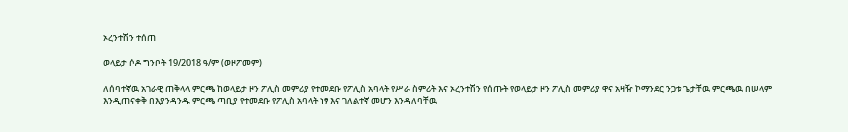ኦረንተሽን ተሰጠ

ወላይታ ሶዶ ግንቦት 19/2018 ዓ/ም (ወዞፖመም)

ለሰባተኛዉ አገራዊ ጠቅላላ ምርጫ ከወላይታ ዞን ፖሊስ መምሪያ የተመደቡ የፖሊስ አባላት የሥራ ስምሪት እና ኦረንተሽን የሰጡት የወላይታ ዞን ፖሊስ መምሪያ ዋና አዛዥ ኮማንደር ንጋቱ ጌታቸዉ ምርጫዉ በሠላም እንዲጠናቀቅ በእያንዳንዱ ምርጫ ጣቢያ የተመደቡ የፖሊስ አባላት ነፃ እና ገለልተኛ መሆን እንዳለባቸዉ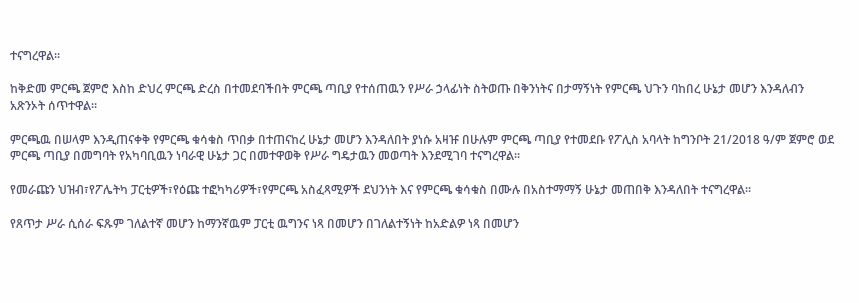ተናግረዋል።

ከቅድመ ምርጫ ጀምሮ እስከ ድህረ ምርጫ ድረስ በተመደባችበት ምርጫ ጣቢያ የተሰጠዉን የሥራ ኃላፊነት ስትወጡ በቅንነትና በታማኝነት የምርጫ ህጉን ባከበረ ሁኔታ መሆን እንዳለብን አጽንኦት ሰጥተዋል።

ምርጫዉ በሠላም እንዲጠናቀቅ የምርጫ ቁሳቁስ ጥበቃ በተጠናከረ ሁኔታ መሆን እንዳለበት ያነሱ አዛዡ በሁሉም ምርጫ ጣቢያ የተመደቡ የፖሊስ አባላት ከግንቦት 21/2018 ዓ/ም ጀምሮ ወደ ምርጫ ጣቢያ በመግባት የአካባቢዉን ነባራዊ ሁኔታ ጋር በመተዋወቅ የሥራ ግዴታዉን መወጣት እንደሚገባ ተናግረዋል።

የመራጩን ህዝብ፣የፖሌትካ ፓርቲዎች፣የዕጩ ተፎካካሪዎች፣የምርጫ አስፈጻሚዎች ደህንነት እና የምርጫ ቁሳቁስ በሙሉ በአስተማማኝ ሁኔታ መጠበቅ እንዳለበት ተናግረዋል።

የጸጥታ ሥራ ሲሰራ ፍጹም ገለልተኛ መሆን ከማንኛዉም ፓርቲ ዉግንና ነጻ በመሆን በገለልተኝነት ከአድልዎ ነጻ በመሆን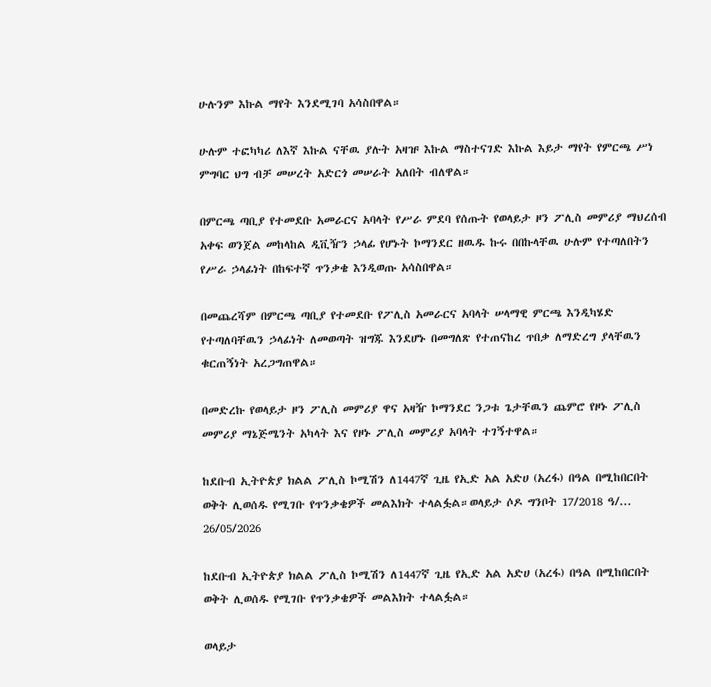ሁሉንም እኩል ማየት እንደሚገባ አሳስበዋል።

ሁሉም ተፎካካሪ ለእኛ እኩል ናቸዉ ያሉት አዛዡ እኩል ማስተናገድ እኩል እይታ ማየት የምርጫ ሥነ ምግባር ህግ ብቻ መሠረት አድርጎ መሠራት አለበት ብለዋል።

በምርጫ ጣቢያ የተመደቡ አመራርና አባላት የሥራ ምደባ የሰጡት የወላይታ ዞን ፖሊስ መምሪያ ማህረሰብ አቀፍ ወንጀል መከላከል ዲቪዥን ኃላፊ የሆኑት ኮማንደር ዘዉዱ ኩሩ በበኩላቸዉ ሁሉም የተጣለበትን የሥራ ኃላፊነት በከፍተኛ ጥንቃቄ እንዲወጡ አሳስበዋል።

በመጨረሻም በምርጫ ጣቢያ የተመደቡ የፖሊስ አመራርና አባላት ሠላማዊ ምርጫ እንዲካሄድ የተጣለባቸዉን ኃላፊነት ለመወጣት ዝግጁ እንደሆኑ በመግለጽ የተጠናከረ ጥበቃ ለማድረግ ያላቸዉን ቁርጠኝነት አረጋግጠዋል።

በመድረኩ የወላይታ ዞን ፖሊስ መምሪያ ዋና አዛዥ ኮማንደር ንጋቱ ጌታቸዉን ጨምሮ የዞኑ ፖሊስ መምሪያ ማኔጅሜንት አካላት እና የዞኑ ፖሊስ መምሪያ አባላት ተገኝተዋል።

ከደቡብ ኢትዮጵያ ክልል ፖሊስ ኮሚሽን ለ1447ኛ ጊዜ የኢድ አል አድሀ (አረፋ) በዓል በሚከበርበት ወቅት ሊወሰዱ የሚገቡ የጥንቃቄዎች መልእክት ተላልፏል።ወላይታ ሶዶ ግንቦት 17/2018 ዓ/...
26/05/2026

ከደቡብ ኢትዮጵያ ክልል ፖሊስ ኮሚሽን ለ1447ኛ ጊዜ የኢድ አል አድሀ (አረፋ) በዓል በሚከበርበት ወቅት ሊወሰዱ የሚገቡ የጥንቃቄዎች መልእክት ተላልፏል።

ወላይታ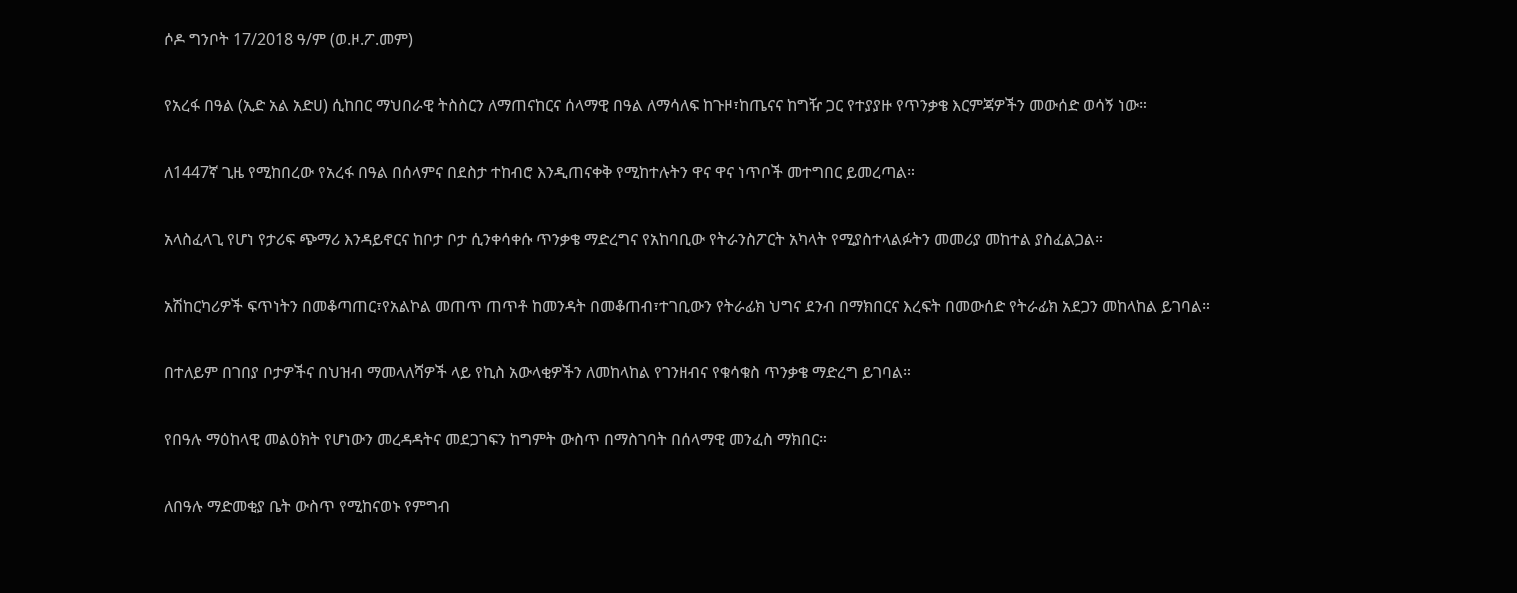ሶዶ ግንቦት 17/2018 ዓ/ም (ወ.ዞ.ፖ.መም)

የአረፋ በዓል (ኢድ አል አድሀ) ሲከበር ማህበራዊ ትስስርን ለማጠናከርና ሰላማዊ በዓል ለማሳለፍ ከጉዞ፣ከጤናና ከግዥ ጋር የተያያዙ የጥንቃቄ እርምጃዎችን መውሰድ ወሳኝ ነው።

ለ1447ኛ ጊዜ የሚከበረው የአረፋ በዓል በሰላምና በደስታ ተከብሮ እንዲጠናቀቅ የሚከተሉትን ዋና ዋና ነጥቦች መተግበር ይመረጣል።

አላስፈላጊ የሆነ የታሪፍ ጭማሪ እንዳይኖርና ከቦታ ቦታ ሲንቀሳቀሱ ጥንቃቄ ማድረግና የአከባቢው የትራንስፖርት አካላት የሚያስተላልፉትን መመሪያ መከተል ያስፈልጋል።

አሽከርካሪዎች ፍጥነትን በመቆጣጠር፣የአልኮል መጠጥ ጠጥቶ ከመንዳት በመቆጠብ፣ተገቢውን የትራፊክ ህግና ደንብ በማክበርና እረፍት በመውሰድ የትራፊክ አደጋን መከላከል ይገባል።

በተለይም በገበያ ቦታዎችና በህዝብ ማመላለሻዎች ላይ የኪስ አውላቂዎችን ለመከላከል የገንዘብና የቁሳቁስ ጥንቃቄ ማድረግ ይገባል።

የበዓሉ ማዕከላዊ መልዕክት የሆነውን መረዳዳትና መደጋገፍን ከግምት ውስጥ በማስገባት በሰላማዊ መንፈስ ማክበር።

ለበዓሉ ማድመቂያ ቤት ውስጥ የሚከናወኑ የምግብ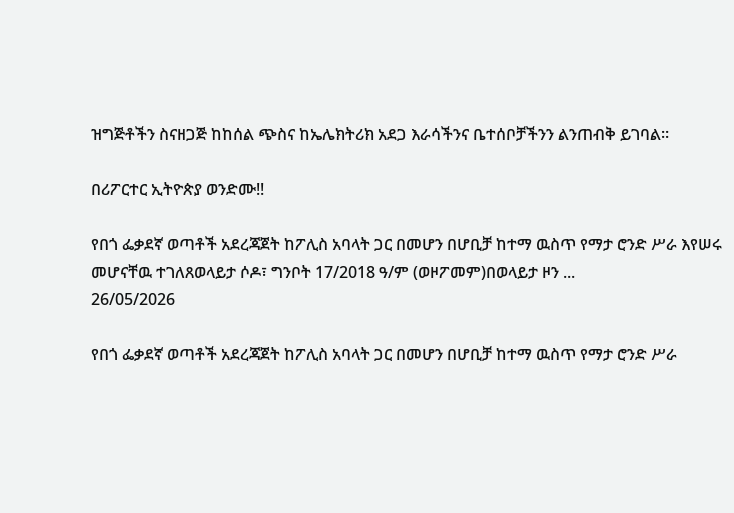ዝግጅቶችን ስናዘጋጅ ከከሰል ጭስና ከኤሌክትሪክ አደጋ እራሳችንና ቤተሰቦቻችንን ልንጠብቅ ይገባል።

በሪፖርተር ኢትዮጵያ ወንድሙ!!

የበጎ ፌቃደኛ ወጣቶች አደረጃጀት ከፖሊስ አባላት ጋር በመሆን በሆቢቻ ከተማ ዉስጥ የማታ ሮንድ ሥራ እየሠሩ መሆናቸዉ ተገለጸወላይታ ሶዶ፣ ግንቦት 17/2018 ዓ/ም (ወዞፖመም)በወላይታ ዞን ...
26/05/2026

የበጎ ፌቃደኛ ወጣቶች አደረጃጀት ከፖሊስ አባላት ጋር በመሆን በሆቢቻ ከተማ ዉስጥ የማታ ሮንድ ሥራ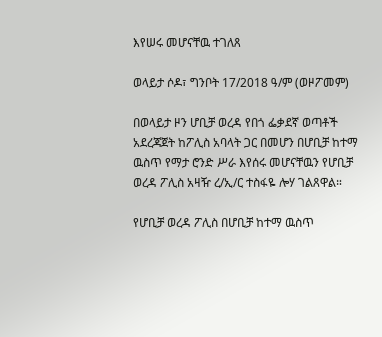እየሠሩ መሆናቸዉ ተገለጸ

ወላይታ ሶዶ፣ ግንቦት 17/2018 ዓ/ም (ወዞፖመም)

በወላይታ ዞን ሆቢቻ ወረዳ የበጎ ፌቃደኛ ወጣቶች አደረጃጀት ከፖሊስ አባላት ጋር በመሆን በሆቢቻ ከተማ ዉስጥ የማታ ሮንድ ሥራ እየሰሩ መሆናቸዉን የሆቢቻ ወረዳ ፖሊስ አዛዥ ረ/ኢ/ር ተስፋዬ ሎሃ ገልጸዋል።

የሆቢቻ ወረዳ ፖሊስ በሆቢቻ ከተማ ዉስጥ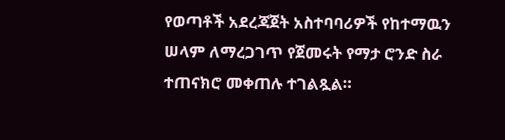የወጣቶች አደረጃጀት አስተባባሪዎች የከተማዉን ሠላም ለማረጋገጥ የጀመሩት የማታ ሮንድ ስራ ተጠናክሮ መቀጠሉ ተገልጿል።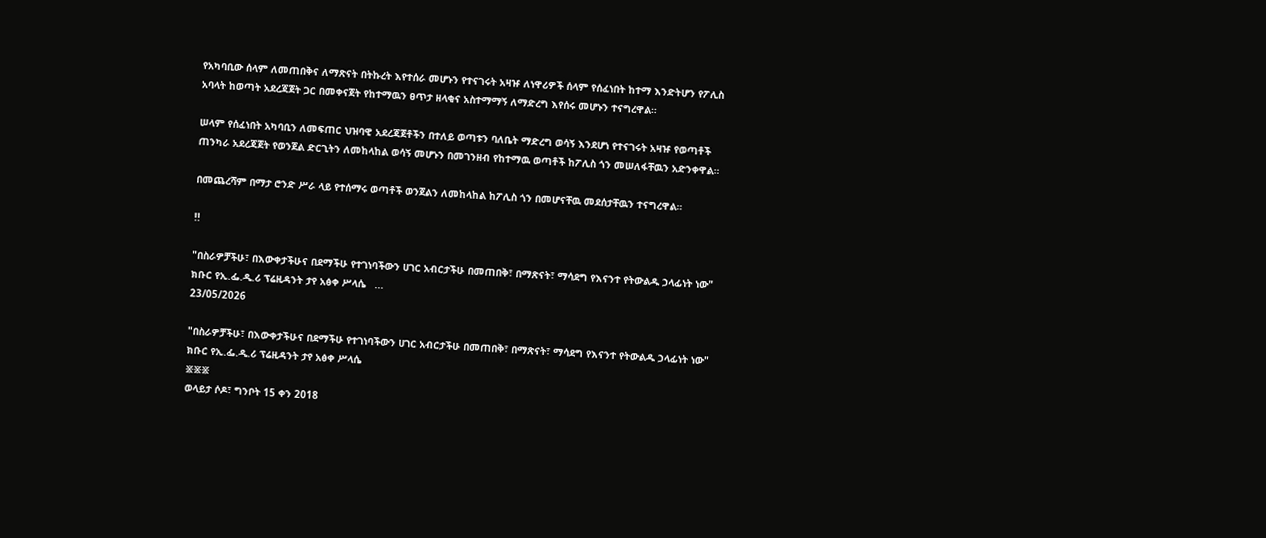የአካባቢው ሰላም ለመጠበቅና ለማጽናት በትኩረት እየተሰራ መሆኑን የተናገሩት አዛዡ ለነዋሪዎች ሰላም የሰፈነበት ከተማ እንድትሆን የፖሊስ አባላት ከወጣት አደረጃጀት ጋር በመቀናጀት የከተማዉን ፀጥታ ዘላቂና አስተማማኝ ለማድረግ እየሰሩ መሆኑን ተናግረዋል።

ሠላም የሰፈነበት አካባቢን ለመፍጠር ህዝባዊ አደረጃጀቶችን በተለይ ወጣቱን ባለቤት ማድረግ ወሳኝ እንደሆነ የተናገሩት አዛዡ የወጣቶች ጠንካራ አደረጃጀት የወንጀል ድርጊትን ለመከላከል ወሳኝ መሆኑን በመገንዘብ የከተማዉ ወጣቶች ከፖሊስ ጎን መሠለፋቸዉን አድንቀዋል።

በመጨረሻም በማታ ሮንድ ሥራ ላይ የተሰማሩ ወጣቶች ወንጀልን ለመከላከል ከፖሊስ ጎን በመሆናቸዉ መደሰታቸዉን ተናግረዋል።

!!

"በስራዎቻችሁ፣ በእውቀታችሁና በደማችሁ የተገነባችውን ሀገር አብርታችሁ በመጠበቅ፣ በማጽናት፣ ማሳደግ የእናንተ የትውልዱ ኃላፊነት ነው"  ክቡር የኢ.ፌ.ዲ.ሪ ፕሬዚዳንት ታየ አፅቀ ሥላሴ   ...
23/05/2026

"በስራዎቻችሁ፣ በእውቀታችሁና በደማችሁ የተገነባችውን ሀገር አብርታችሁ በመጠበቅ፣ በማጽናት፣ ማሳደግ የእናንተ የትውልዱ ኃላፊነት ነው" ክቡር የኢ.ፌ.ዲ.ሪ ፕሬዚዳንት ታየ አፅቀ ሥላሴ
፠፠፠
ወላይታ ሶዶ፣ ግንቦት 15 ቀን 2018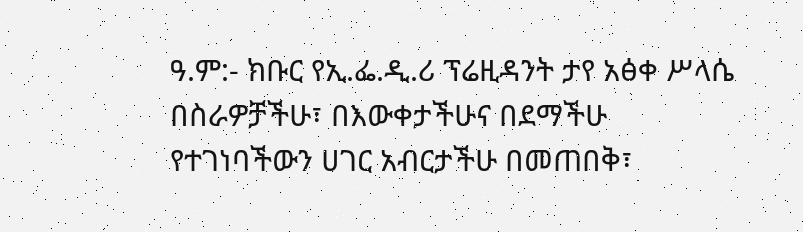ዓ.ም:- ክቡር የኢ.ፌ.ዲ.ሪ ፕሬዚዳንት ታየ አፅቀ ሥላሴ በስራዎቻችሁ፣ በእውቀታችሁና በደማችሁ የተገነባችውን ሀገር አብርታችሁ በመጠበቅ፣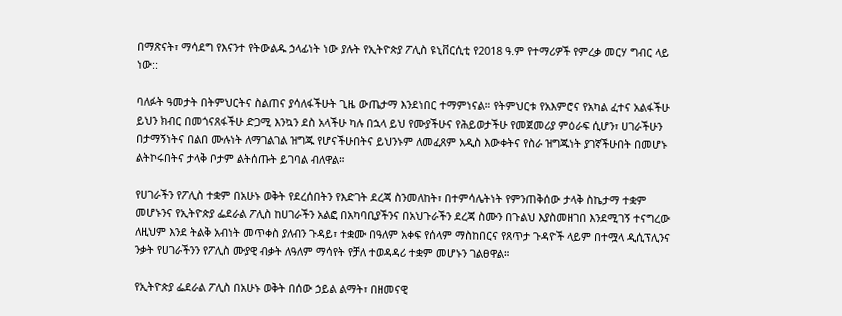በማጽናት፣ ማሳደግ የእናንተ የትውልዱ ኃላፊነት ነው ያሉት የኢትዮጵያ ፖሊስ ዩኒቨርሲቲ የ2018 ዓ.ም የተማሪዎች የምረቃ መርሃ ግብር ላይ ነው::

ባለፉት ዓመታት በትምህርትና ስልጠና ያሳለፋችሁት ጊዜ ውጤታማ እንደነበር ተማምነናል። የትምህርቱ የአእምሮና የአካል ፈተና አልፋችሁ ይህን ክብር በመጎናጸፋችሁ ድጋሚ እንኳን ደስ አላችሁ ካሉ በኋላ ይህ የሙያችሁና የሕይወታችሁ የመጀመሪያ ምዕራፍ ሲሆን፣ ሀገራችሁን በታማኝነትና በልበ ሙሉነት ለማገልገል ዝግጁ የሆናችሁበትና ይህንኑም ለመፈጸም አዲስ እውቀትና የስራ ዝግጁነት ያገኛችሁበት በመሆኑ ልትኮሩበትና ታላቅ ቦታም ልትሰጡት ይገባል ብለዋል።

የሀገራችን የፖሊስ ተቋም በአሁኑ ወቅት የደረሰበትን የእድገት ደረጃ ስንመለከት፣ በተምሳሌትነት የምንጠቅሰው ታላቅ ስኬታማ ተቋም መሆኑንና የኢትዮጵያ ፌደራል ፖሊስ ከሀገራችን አልፎ በአካባቢያችንና በአህጉራችን ደረጃ ስሙን በጉልህ እያስመዘገበ እንደሚገኝ ተናግረው ለዚህም እንደ ትልቅ አብነት መጥቀስ ያለብን ጉዳይ፣ ተቋሙ በዓለም አቀፍ የሰላም ማስከበርና የጸጥታ ጉዳዮች ላይም በተሟላ ዲሲፕሊንና ንቃት የሀገራችንን የፖሊስ ሙያዊ ብቃት ለዓለም ማሳየት የቻለ ተወዳዳሪ ተቋም መሆኑን ገልፀዋል።

የኢትዮጵያ ፌደራል ፖሊስ በአሁኑ ወቅት በሰው ኃይል ልማት፣ በዘመናዊ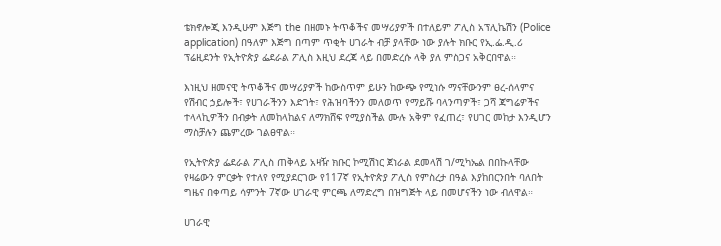ቴክኖሎጂ እንዲሁም እጅግ the በዘመኑ ትጥቆችና መሣሪያዎች በተለይም ፖሊስ አፕሊኬሽን (Police application) በዓለም እጅግ በጣም ጥቂት ሀገራት ብቻ ያላቸው ነው ያሉት ክቡር የኢ.ፌ.ዲ.ሪ ፕሬዚደንት የኢትዮጵያ ፌደራል ፖሊስ እዚህ ደረጃ ላይ በመድረሱ ላቅ ያለ ምስጋና አቅርበዋል።

እነዚህ ዘመናዊ ትጥቆችና መሣሪያዎች ከውስጥም ይሁን ከውጭ የሚነሱ ማናቸውንም ፀረ-ሰላምና የሽብር ኃይሎች፣ የሀገራችንን እድገት፣ የሕዝባችንን መለወጥ የማይሹ ባላንጣዎች፣ ጋሻ ጃግሬዎችና ተላላኪዎችን በብቃት ለመከላከልና ለማክሸፍ የሚያስችል ሙሉ አቅም የፈጠረ፣ የሀገር መከታ እንዲሆን ማስቻሉን ጨምረው ገልፀዋል።

የኢትዮጵያ ፌደራል ፖሊስ ጠቅላይ አዛዥ ክቡር ኮሚሽነር ጀነራል ደመላሽ ገ/ሚካኤል በበኩላቸው የዛሬውን ምርቃት የተለየ የሚያደርገው የ117ኛ የኢትዮጵያ ፖሊስ የምስረታ በዓል እያከበርንበት ባለበት ግዜና በቀጣይ ሳምንት 7ኛው ሀገራዊ ምርጫ ለማድረግ በዝግጅት ላይ በመሆናችን ነው ብለዋል።

ሀገራዊ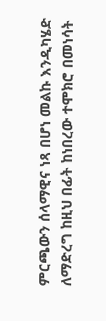ምርጫውን ሰላማዊና ነጻ በሆነ መልኩ እንዲካሄድ ለማድረግ ከዚህ በፊት ከነበረው ተሞክሮ በመነሳት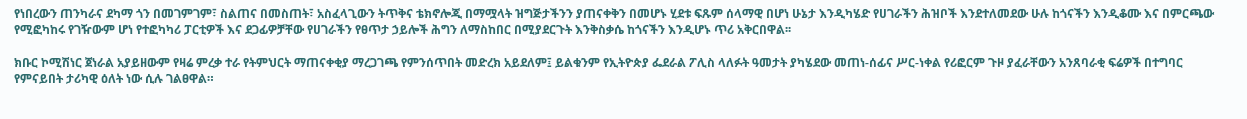የነበረውን ጠንካራና ደካማ ጎን በመገምገም፣ ስልጠና በመስጠት፣ አስፈላጊውን ትጥቅና ቴክኖሎጂ በማሟላት ዝግጅታችንን ያጠናቀቅን በመሆኑ ሂደቱ ፍጹም ሰላማዊ በሆነ ሁኔታ እንዲካሄድ የሀገራችን ሕዝቦች እንደተለመደው ሁሉ ከጎናችን እንዲቆሙ እና በምርጫው የሚፎካከሩ የገዥውም ሆነ የተፎካካሪ ፓርቲዎች እና ደጋፊዎቻቸው የሀገራችን የፀጥታ ኃይሎች ሕግን ለማስከበር በሚያደርጉት እንቅስቃሴ ከጎናችን እንዲሆኑ ጥሪ አቅርበዋል፡፡

ክቡር ኮሚሽነር ጀነራል አያይዘውም የዛሬ ምረቃ ተራ የትምህርት ማጠናቀቂያ ማረጋገጫ የምንሰጥበት መድረክ አይደለም፤ ይልቁንም የኢትዮጵያ ፌደራል ፖሊስ ላለፉት ዓመታት ያካሄደው መጠነ-ሰፊና ሥር-ነቀል የሪፎርም ጉዞ ያፈራቸውን አንጸባራቂ ፍሬዎች በተግባር የምናይበት ታሪካዊ ዕለት ነው ሲሉ ገልፀዋል።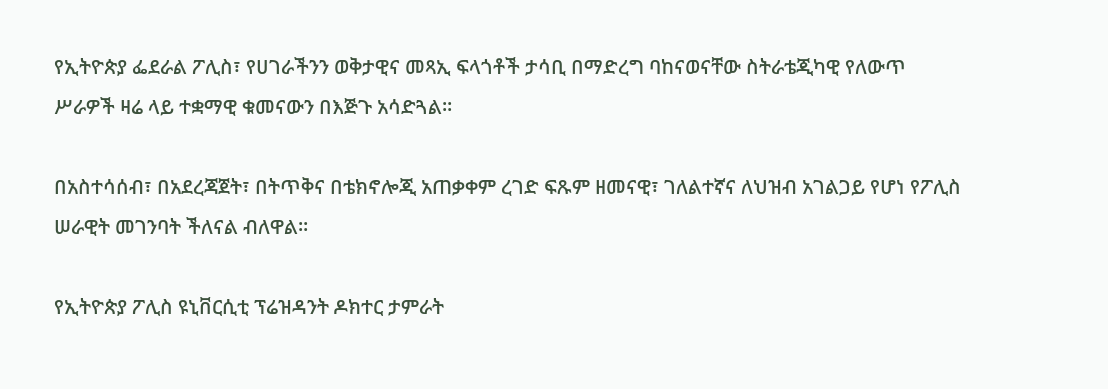የኢትዮጵያ ፌደራል ፖሊስ፣ የሀገራችንን ወቅታዊና መጻኢ ፍላጎቶች ታሳቢ በማድረግ ባከናወናቸው ስትራቴጂካዊ የለውጥ ሥራዎች ዛሬ ላይ ተቋማዊ ቁመናውን በእጅጉ አሳድጓል።

በአስተሳሰብ፣ በአደረጃጀት፣ በትጥቅና በቴክኖሎጂ አጠቃቀም ረገድ ፍጹም ዘመናዊ፣ ገለልተኛና ለህዝብ አገልጋይ የሆነ የፖሊስ ሠራዊት መገንባት ችለናል ብለዋል።

የኢትዮጵያ ፖሊስ ዩኒቨርሲቲ ፕሬዝዳንት ዶክተር ታምራት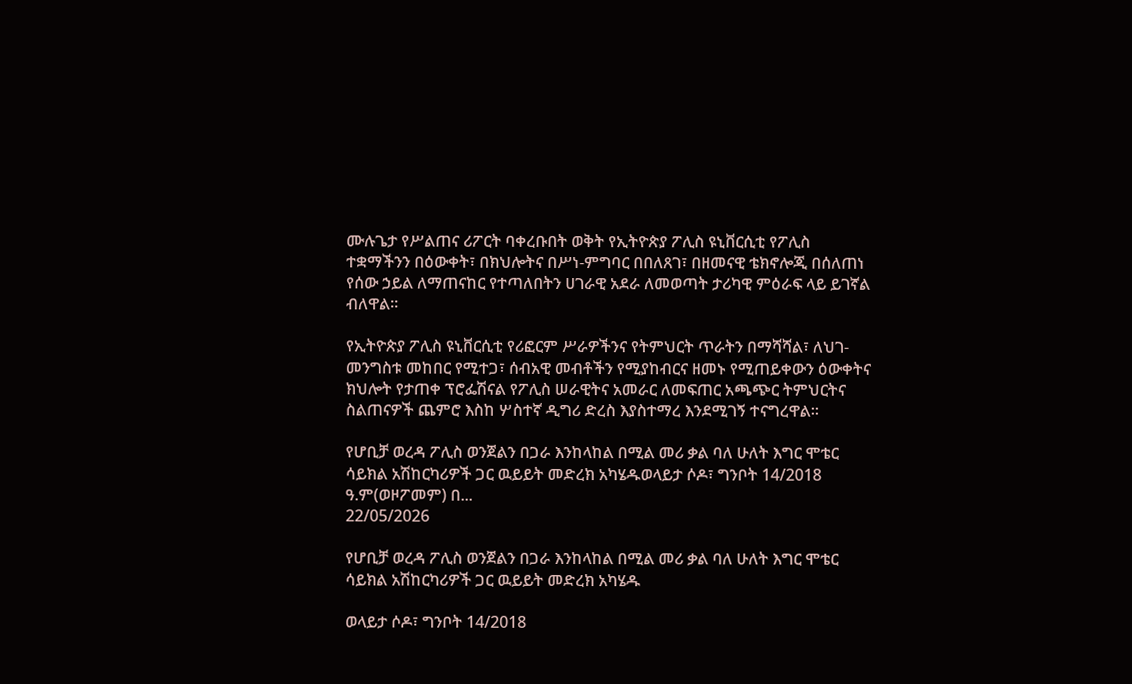ሙሉጌታ የሥልጠና ሪፖርት ባቀረቡበት ወቅት የኢትዮጵያ ፖሊስ ዩኒቨርሲቲ የፖሊስ ተቋማችንን በዕውቀት፣ በክህሎትና በሥነ-ምግባር በበለጸገ፣ በዘመናዊ ቴክኖሎጂ በሰለጠነ የሰው ኃይል ለማጠናከር የተጣለበትን ሀገራዊ አደራ ለመወጣት ታሪካዊ ምዕራፍ ላይ ይገኛል ብለዋል።

የኢትዮጵያ ፖሊስ ዩኒቨርሲቲ የሪፎርም ሥራዎችንና የትምህርት ጥራትን በማሻሻል፣ ለህገ-መንግስቱ መከበር የሚተጋ፣ ሰብአዊ መብቶችን የሚያከብርና ዘመኑ የሚጠይቀውን ዕውቀትና ክህሎት የታጠቀ ፕሮፌሽናል የፖሊስ ሠራዊትና አመራር ለመፍጠር አጫጭር ትምህርትና ስልጠናዎች ጨምሮ እስከ ሦስተኛ ዲግሪ ድረስ እያስተማረ እንደሚገኝ ተናግረዋል።

የሆቢቻ ወረዳ ፖሊስ ወንጀልን በጋራ እንከላከል በሚል መሪ ቃል ባለ ሁለት እግር ሞቴር ሳይክል አሽከርካሪዎች ጋር ዉይይት መድረክ አካሄዱወላይታ ሶዶ፣ ግንቦት 14/2018 ዓ.ም(ወዞፖመም) በ...
22/05/2026

የሆቢቻ ወረዳ ፖሊስ ወንጀልን በጋራ እንከላከል በሚል መሪ ቃል ባለ ሁለት እግር ሞቴር ሳይክል አሽከርካሪዎች ጋር ዉይይት መድረክ አካሄዱ

ወላይታ ሶዶ፣ ግንቦት 14/2018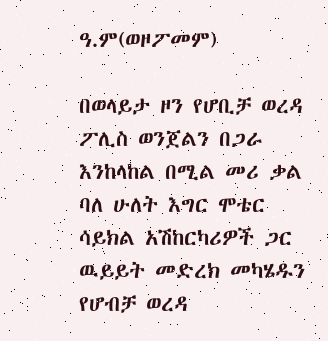ዓ.ም(ወዞፖመም)

በወላይታ ዞን የሆቢቻ ወረዳ ፖሊስ ወንጀልን በጋራ እንከላከል በሚል መሪ ቃል ባለ ሁለት እግር ሞቴር ሳይክል አሽከርካሪዎች ጋር ዉይይት መድረክ መካሄዱን የሆብቻ ወረዳ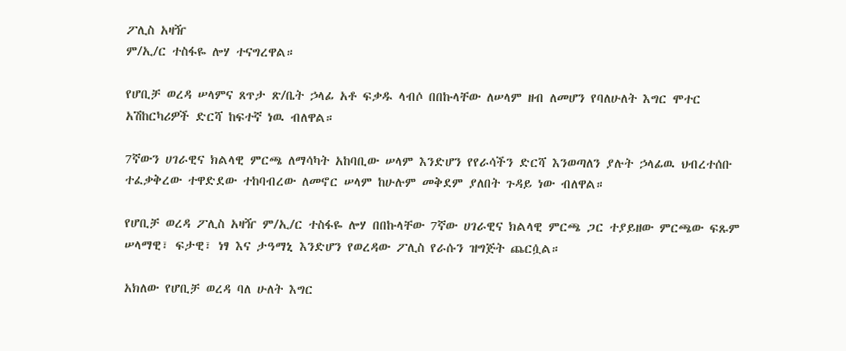ፖሊስ አዛዥ
ም/ኢ/ር ተስፋዬ ሎሃ ተናግረዋል።

የሆቢቻ ወረዳ ሠላምና ጸጥታ ጽ/ቤት ኃላፊ አቶ ፍቃዱ ላብሶ በበኩላቸው ለሠላም ዘብ ለመሆን የባለሁለት እግር ሞተር አሽከርካሪዎች ድርሻ ከፍተኛ ነዉ ብለዋል።

7ኛውን ሀገራዊና ክልላዊ ምርጫ ለማሳካት አከባቢው ሠላም እንድሆን የየራሳችን ድርሻ እንወጣለን ያሉት ኃላፊዉ ህብረተሰቡ ተፈቃቅረው ተዋድደው ተከባብረው ለመኖር ሠላም ከሁሉም መቅደም ያለበት ጉዳይ ነው ብለዋል።

የሆቢቻ ወረዳ ፖሊስ አዛዥ ም/ኢ/ር ተስፋዬ ሎሃ በበኩላቸው 7ኛው ሀገራዊና ክልላዊ ምርጫ ጋር ተያይዘው ምርጫው ፍጹም ሠላማዊ፣ ፍታዊ፣ ነፃ እና ታዓማኒ እንድሆን የወረዳው ፖሊስ የራሱን ዝግጅት ጨርሷል።

አክለው የሆቢቻ ወረዳ ባለ ሁለት እግር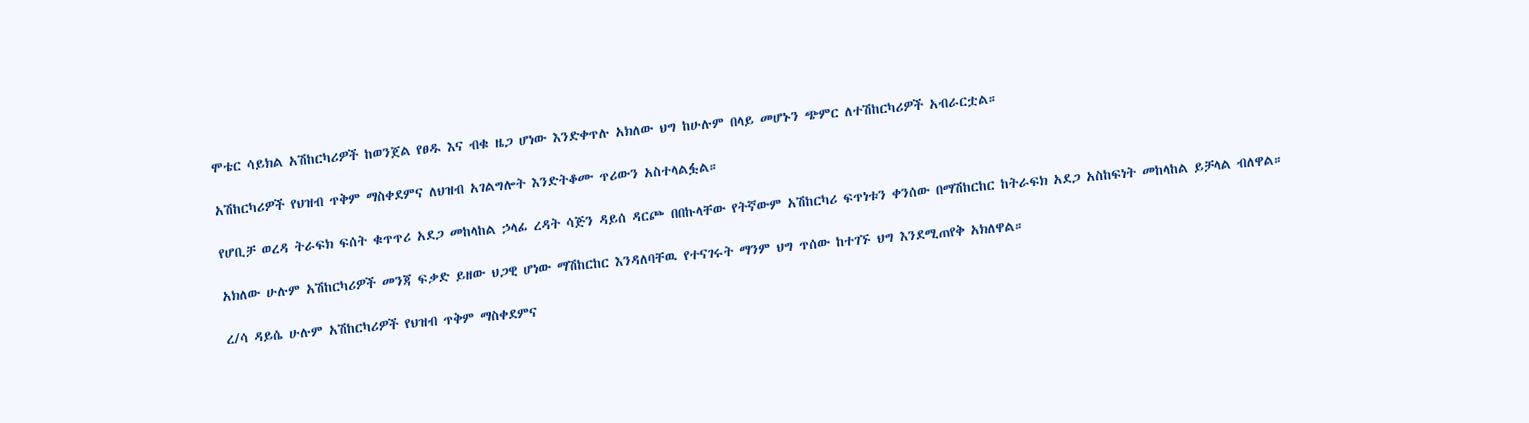ሞቴር ሳይክል አሽከርካሪዎች ከወንጀል የፀዱ እና ብቁ ዜጋ ሆነው እንድቀጥሉ አክለው ህግ ከሁሉም በላይ መሆኑን ጭምር ለተሽከርካሪዎች አብራርቷል።

አሽከርካሪዎች የህዝብ ጥቅም ማስቀደምና ለህዝብ አገልግሎት እንድትቆሙ ጥሪውን አስተላልፏል።

የሆቢቻ ወረዳ ትራፍክ ፍሰት ቁጥጥሪ አደጋ መከላከል ኃላፊ ረዳት ሳጅን ዳይሰ ዳርጮ በበኩላቸው የትኛውም አሽከርካሪ ፍጥነቱን ቀንሰው በማሽከርከር ከትራፍክ አደጋ አስከፍነት መከላከል ይቻላል ብለዋል።

አክለው ሁሉም አሽከርካሪዎች መንጃ ፍቃድ ይዘው ህጋዊ ሆነው ማሽከርከር እንዳለባቸዉ የተናገሩት ማንም ህግ ጥሰው ከተገኙ ህግ እንደሚጠየቅ አክለዋል።

ረ/ሳ ዳይሴ ሁሉም አሽከርካሪዎች የህዝብ ጥቅም ማስቀደምና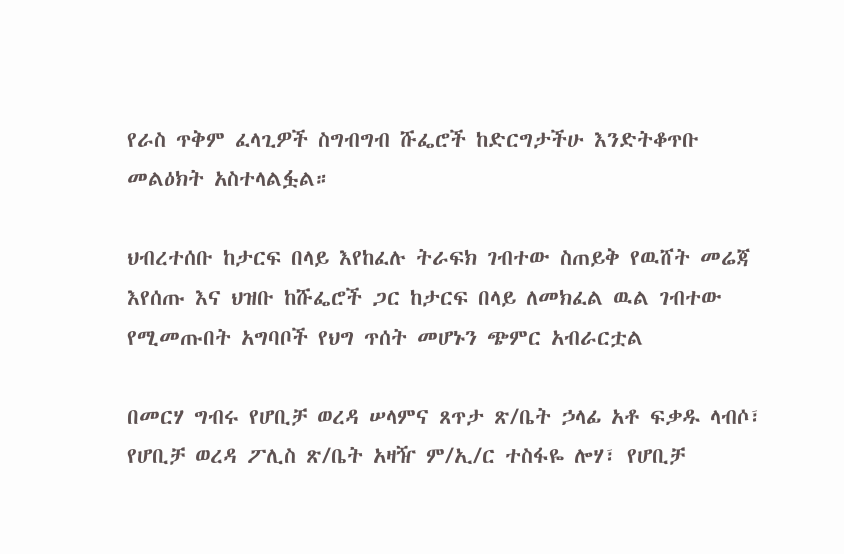የራስ ጥቅም ፈላጊዎች ስግብግብ ሹፌሮች ከድርግታችሁ እንድትቆጥቡ መልዕክት አስተላልፏል።

ህብረተሰቡ ከታርፍ በላይ እየከፈሉ ትራፍክ ገብተው ስጠይቅ የዉሸት መሬጃ እየሰጡ እና ህዝቡ ከሹፌሮች ጋር ከታርፍ በላይ ለመክፈል ዉል ገብተው የሚመጡበት አግባቦች የህግ ጥሰት መሆኑን ጭምር አብራርቷል

በመርሃ ግብሩ የሆቢቻ ወረዳ ሠላምና ጸጥታ ጽ/ቤት ኃላፊ አቶ ፍቃዱ ላብሶ፣ የሆቢቻ ወረዳ ፖሊስ ጽ/ቤት አዛዥ ም/ኢ/ር ተስፋዬ ሎሃ፣ የሆቢቻ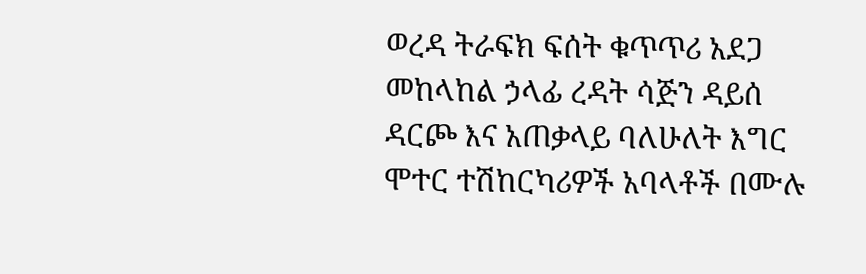ወረዳ ትራፍክ ፍሰት ቁጥጥሪ አደጋ መከላከል ኃላፊ ረዳት ሳጅን ዳይሰ ዳርጮ እና አጠቃላይ ባለሁለት እግር ሞተር ተሽከርካሪዎች አባላቶች በሙሉ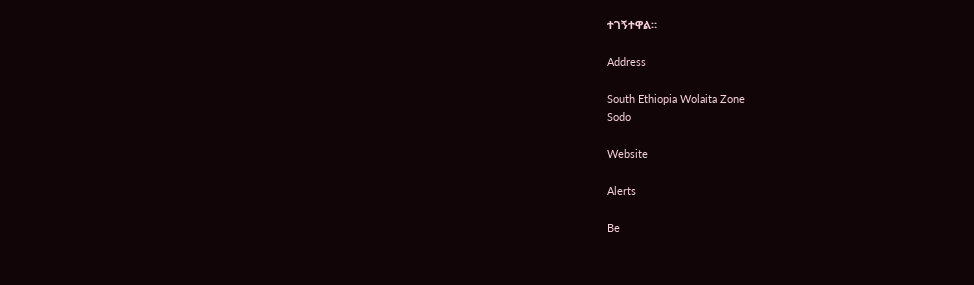ተገኝተዋል።

Address

South Ethiopia Wolaita Zone
Sodo

Website

Alerts

Be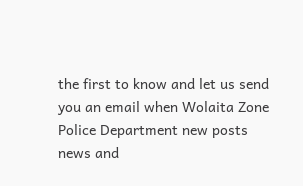the first to know and let us send you an email when Wolaita Zone Police Department new posts news and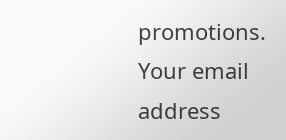promotions. Your email address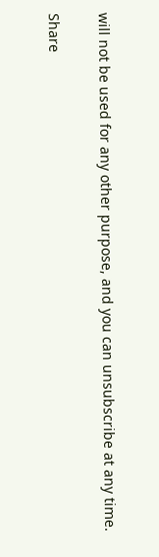will not be used for any other purpose, and you can unsubscribe at any time.

Share